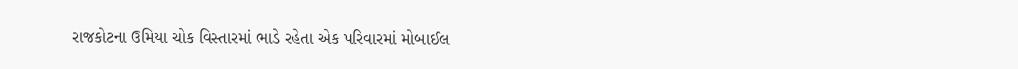રાજકોટના ઉમિયા ચોક વિસ્તારમાં ભાડે રહેતા એક પરિવારમાં મોબાઈલ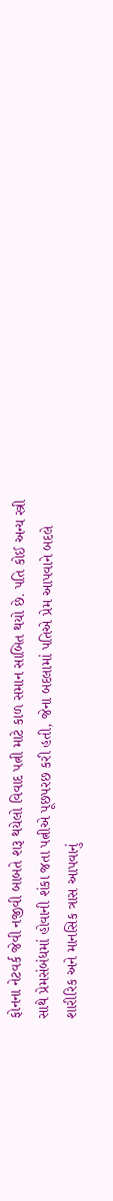ફોનના નેટવર્ક જેવી નજીવી બાબતે શરૂ થયેલો વિવાદ પત્ની માટે કાળ સમાન સાબિત થયો છે. પતિ કોઈ અન્ય સ્ત્રી સાથે પ્રેમસંબંધમાં હોવાની શંકા જતા પત્નીએ પૂછપરછ કરી હતી, જેના બદલામાં પતિએ પ્રેમ આપવાને બદલે શારીરિક અને માનસિક ત્રાસ આપવાનું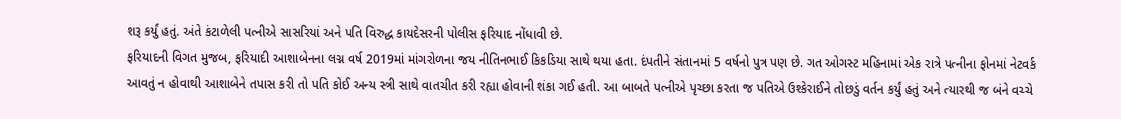શરૂ કર્યું હતું. અંતે કંટાળેલી પત્નીએ સાસરિયાં અને પતિ વિરુદ્ધ કાયદેસરની પોલીસ ફરિયાદ નોંધાવી છે.
ફરિયાદની વિગત મુજબ, ફરિયાદી આશાબેનના લગ્ન વર્ષ 2019માં માંગરોળના જય નીતિનભાઈ કિકડિયા સાથે થયા હતા. દંપતીને સંતાનમાં 5 વર્ષનો પુત્ર પણ છે. ગત ઓગસ્ટ મહિનામાં એક રાત્રે પત્નીના ફોનમાં નેટવર્ક આવતું ન હોવાથી આશાબેને તપાસ કરી તો પતિ કોઈ અન્ય સ્ત્રી સાથે વાતચીત કરી રહ્યા હોવાની શંકા ગઈ હતી. આ બાબતે પત્નીએ પૃચ્છા કરતા જ પતિએ ઉશ્કેરાઈને તોછડું વર્તન કર્યું હતું અને ત્યારથી જ બંને વચ્ચે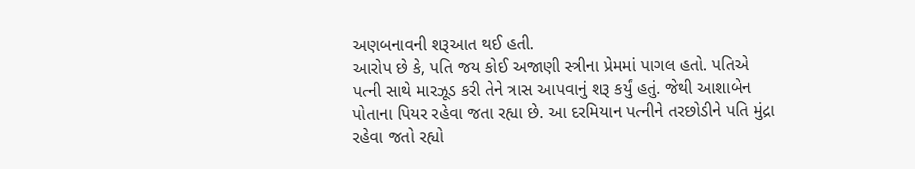અણબનાવની શરૂઆત થઈ હતી.
આરોપ છે કે, પતિ જય કોઈ અજાણી સ્ત્રીના પ્રેમમાં પાગલ હતો. પતિએ પત્ની સાથે મારઝૂડ કરી તેને ત્રાસ આપવાનું શરૂ કર્યું હતું. જેથી આશાબેન પોતાના પિયર રહેવા જતા રહ્યા છે. આ દરમિયાન પત્નીને તરછોડીને પતિ મુંદ્રા રહેવા જતો રહ્યો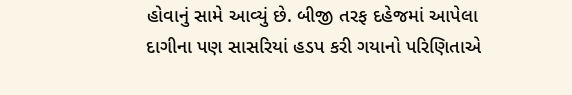હોવાનું સામે આવ્યું છે. બીજી તરફ દહેજમાં આપેલા દાગીના પણ સાસરિયાં હડપ કરી ગયાનો પરિણિતાએ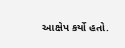આક્ષેપ કર્યો હતો.